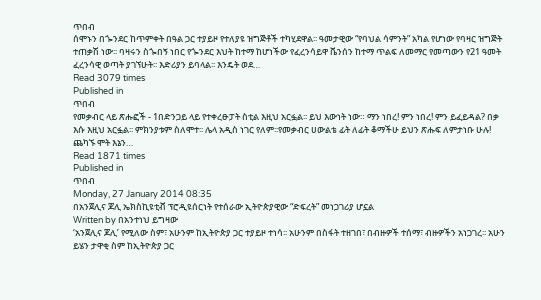ጥበብ
ሰሞኑን በጐንደር ከጥምቀት በዓል ጋር ተያይዞ የተለያዩ ዝግጅቶች ተካሂደዋል፡፡ ዓመታዊው “የባህል ሳምንት” አካል የሆነው የባዛር ዝግጅት ተጠቃሽ ነው፡፡ ባዛሩን ስጐበኝ ነበር የጐንደር እህት ከተማ ከሆነችው የፈረንሳይዋ ቬንሰን ከተማ ጥልፍ ለመማር የመጣውን የ21 ዓመት ፈረንሳዊ ወጣት ያገኘሁት፡፡ እድሪያን ይባላል፡፡ እንዴት ወደ…
Read 3079 times
Published in
ጥበብ
የመቃብር ላይ ጽሑፎች - 1በድንጋይ ላይ የተቀረፁፓት ስቲል እዚህ አርፏል፡፡ ይህ እውነት ነው። ማን ነበረ! ምን ነበረ! ምን ይፈይዳል? በቃ እሱ እዚህ አርፏል፡፡ ምክንያቱም ስለሞተ፡፡ ሌላ አዲስ ነገር የለም፡፡የመቃብር ሀውልቴ ፊት ለፊት ቆማችሁ ይህን ጽሑፍ ለምታነቡ ሁሉ! ጨካኙ ሞት እኔን…
Read 1871 times
Published in
ጥበብ
Monday, 27 January 2014 08:35
በአንጀሊና ጆሊ ኤክስኪዩቲቭ ፕሮዲዩሰርነት የተሰራው ኢትዮጵያዊው “ድፍረት” መነጋገሪያ ሆኗል
Written by በአንተነህ ይግዛው
‘አንጀሊና ጆሊ’ የሚለው ስም፣ አሁንም ከኢትዮጵያ ጋር ተያይዞ ተነሳ፡፡ አሁንም በስፋት ተዘገበ፣ በብዙዎች ተሰማ፣ ብዙዎችን አነጋገረ፡፡ አሁን ይሄን ታዋቂ ስም ከኢትዮጵያ ጋር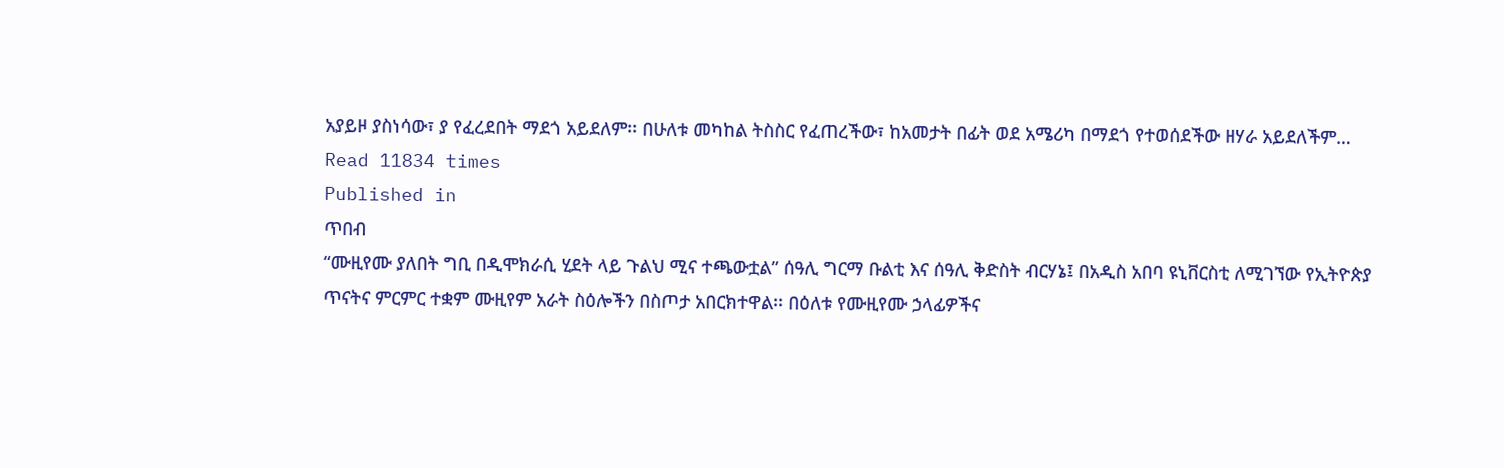አያይዞ ያስነሳው፣ ያ የፈረደበት ማደጎ አይደለም፡፡ በሁለቱ መካከል ትስስር የፈጠረችው፣ ከአመታት በፊት ወደ አሜሪካ በማደጎ የተወሰደችው ዘሃራ አይደለችም…
Read 11834 times
Published in
ጥበብ
“ሙዚየሙ ያለበት ግቢ በዲሞክራሲ ሂደት ላይ ጉልህ ሚና ተጫውቷል” ሰዓሊ ግርማ ቡልቲ እና ሰዓሊ ቅድስት ብርሃኔ፤ በአዲስ አበባ ዩኒቨርስቲ ለሚገኘው የኢትዮጵያ ጥናትና ምርምር ተቋም ሙዚየም አራት ስዕሎችን በስጦታ አበርክተዋል፡፡ በዕለቱ የሙዚየሙ ኃላፊዎችና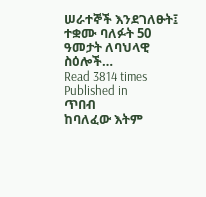ሠራተኞች እንደገለፁት፤ ተቋሙ ባለፉት 50 ዓመታት ለባህላዊ ስዕሎች…
Read 3814 times
Published in
ጥበብ
ከባለፈው እትም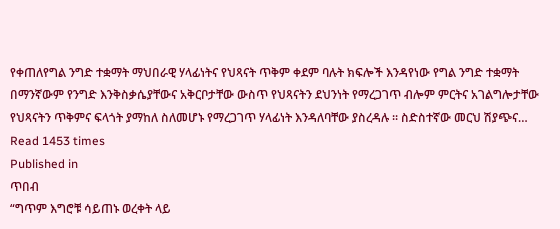የቀጠለየግል ንግድ ተቋማት ማህበራዊ ሃላፊነትና የህጻናት ጥቅም ቀደም ባሉት ክፍሎች እንዳየነው የግል ንግድ ተቋማት በማንኛውም የንግድ እንቅስቃሴያቸውና አቅርቦታቸው ውስጥ የህጻናትን ደህንነት የማረጋገጥ ብሎም ምርትና አገልግሎታቸው የህጻናትን ጥቅምና ፍላጎት ያማከለ ስለመሆኑ የማረጋገጥ ሃላፊነት እንዳለባቸው ያስረዳሉ ፡፡ ስድስተኛው መርህ ሽያጭና…
Read 1453 times
Published in
ጥበብ
“ግጥም እግሮቹ ሳይጠኑ ወረቀት ላይ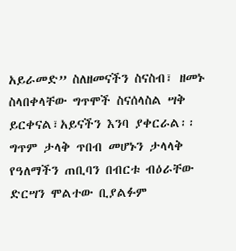አይራመድ” ስለዘመናችን ስናስብ፣ ዘመኑ ስላበቀላቸው ግጥሞች ስናሰላስል ሣቅ ይርቀናል፣አይናችን እንባ ያቀርራል፡፡ ግጥም ታላቅ ጥበብ መሆኑን ታላላቅ የዓለማችን ጠቢባን በብርቱ ብዕራቸው ድርሣን ሞልተው ቢያልፉም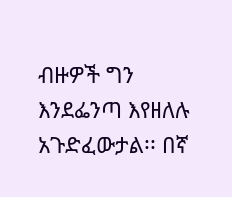ብዙዎች ግን እንደፌንጣ እየዘለሉ አጉድፈውታል፡፡ በኛ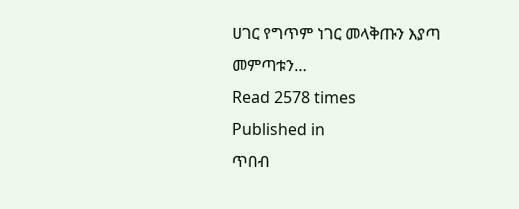ሀገር የግጥም ነገር መላቅጡን እያጣ መምጣቱን…
Read 2578 times
Published in
ጥበብ